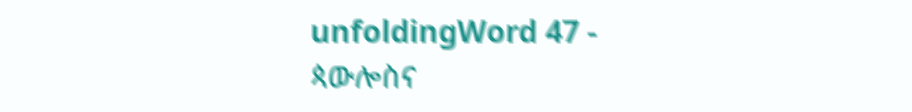unfoldingWord 47 - ጳውሎስና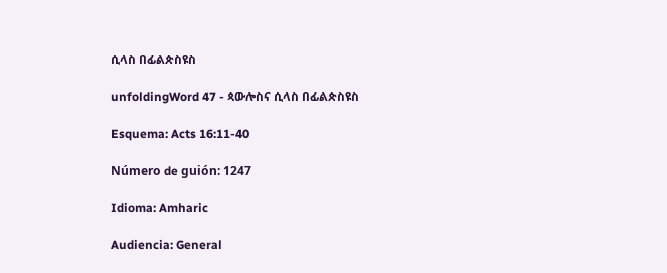ሲላስ በፊልጵስዩስ

unfoldingWord 47 - ጳውሎስና ሲላስ በፊልጵስዩስ

Esquema: Acts 16:11-40

Número de guión: 1247

Idioma: Amharic

Audiencia: General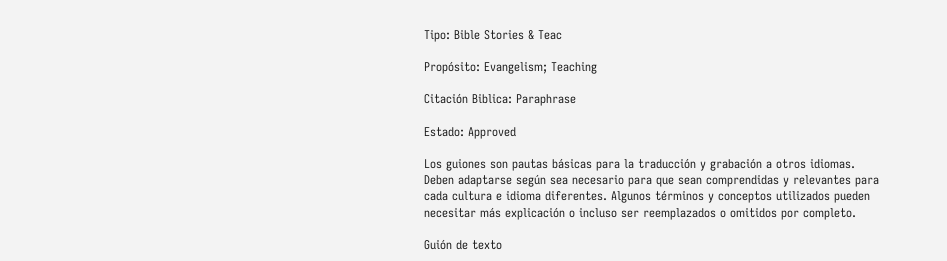Tipo: Bible Stories & Teac

Propósito: Evangelism; Teaching

Citación Biblica: Paraphrase

Estado: Approved

Los guiones son pautas básicas para la traducción y grabación a otros idiomas. Deben adaptarse según sea necesario para que sean comprendidas y relevantes para cada cultura e idioma diferentes. Algunos términos y conceptos utilizados pueden necesitar más explicación o incluso ser reemplazados o omitidos por completo.

Guión de texto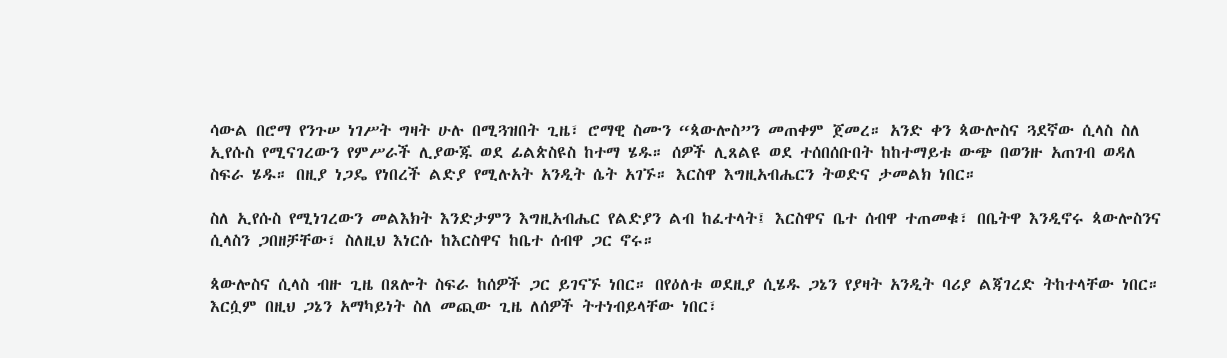ሳውል በሮማ የንጉሠ ነገሥት ግዛት ሁሉ በሚጓዝበት ጊዜ፣ ሮማዊ ስሙን “ጳውሎስ”ን መጠቀም ጀመረ። አንድ ቀን ጳውሎስና ጓደኛው ሲላስ ስለ ኢየሱስ የሚናገረውን የምሥራች ሊያውጁ ወደ ፊልጵስዩስ ከተማ ሄዱ። ሰዎች ሊጸልዩ ወደ ተሰበሰቡበት ከከተማይቱ ውጭ በወንዙ አጠገብ ወዳለ ስፍራ ሄዱ። በዚያ ነጋዴ የነበረች ልድያ የሚሉአት አንዲት ሴት አገኙ። እርስዋ እግዚአብሔርን ትወድና ታመልክ ነበር።

ስለ ኢየሱስ የሚነገረውን መልእክት እንድታምን እግዚአብሔር የልድያን ልብ ከፈተላት፤ እርስዋና ቤተ ሰብዋ ተጠመቁ፣ በቤትዋ እንዲኖሩ ጳውሎስንና ሲላስን ጋበዘቻቸው፣ ስለዚህ እነርሱ ከእርስዋና ከቤተ ሰብዋ ጋር ኖሩ።

ጳውሎስና ሲላስ ብዙ ጊዜ በጸሎት ስፍራ ከሰዎች ጋር ይገናኙ ነበር። በየዕለቱ ወደዚያ ሲሄዱ ጋኔን የያዛት አንዲት ባሪያ ልጃገረድ ትከተላቸው ነበር። እርሷም በዚህ ጋኔን አማካይነት ስለ መጪው ጊዜ ለሰዎች ትተነብይላቸው ነበር፣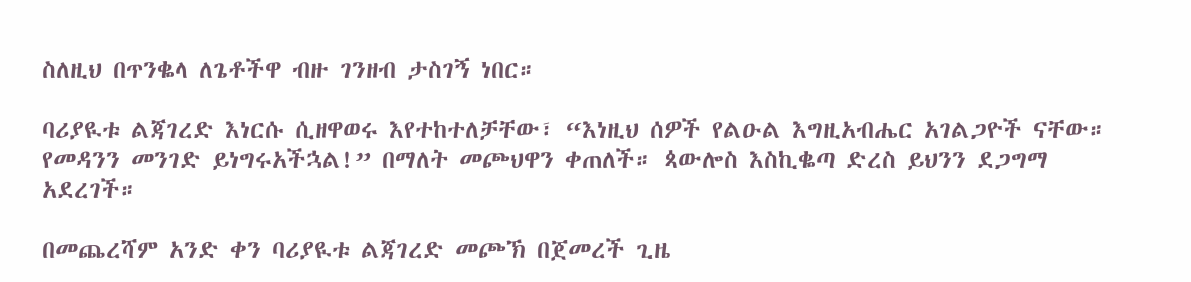ስለዚህ በጥንቈላ ለጌቶችዋ ብዙ ገንዘብ ታስገኝ ነበር።

ባሪያዪቱ ልጃገረድ እነርሱ ሲዘዋወሩ እየተከተለቻቸው፣ “እነዚህ ሰዎች የልዑል እግዚአብሔር አገልጋዮች ናቸው። የመዳንን መንገድ ይነግሩአችኋል!” በማለት መጮህዋን ቀጠለች። ጳውሎስ እስኪቈጣ ድረስ ይህንን ደጋግማ አደረገች።

በመጨረሻም አንድ ቀን ባሪያዪቱ ልጃገረድ መጮኽ በጀመረች ጊዜ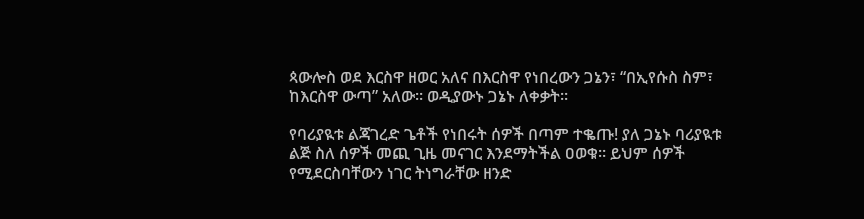ጳውሎስ ወደ እርስዋ ዘወር አለና በእርስዋ የነበረውን ጋኔን፣ “በኢየሱስ ስም፣ ከእርስዋ ውጣ” አለው። ወዲያውኑ ጋኔኑ ለቀቃት።

የባሪያዪቱ ልጃገረድ ጌቶች የነበሩት ሰዎች በጣም ተቈጡ! ያለ ጋኔኑ ባሪያዪቱ ልጅ ስለ ሰዎች መጪ ጊዜ መናገር እንደማትችል ዐወቁ። ይህም ሰዎች የሚደርስባቸውን ነገር ትነግራቸው ዘንድ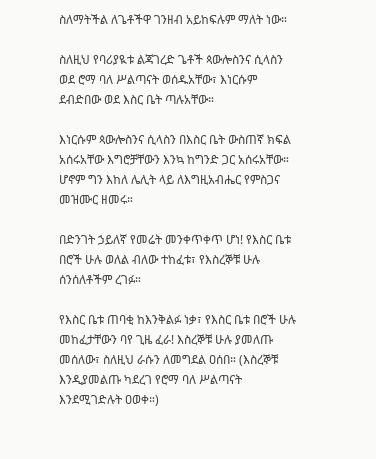ስለማትችል ለጌቶችዋ ገንዘብ አይከፍሉም ማለት ነው።

ስለዚህ የባሪያዪቱ ልጃገረድ ጌቶች ጳውሎስንና ሲላስን ወደ ሮማ ባለ ሥልጣናት ወሰዱአቸው፣ እነርሱም ደብድበው ወደ እስር ቤት ጣሉአቸው።

እነርሱም ጳውሎስንና ሲላስን በእስር ቤት ውስጠኛ ክፍል አሰሩአቸው እግሮቻቸውን እንኳ ከግንድ ጋር አሰሩአቸው። ሆኖም ግን እከለ ሌሊት ላይ ለእግዚአብሔር የምስጋና መዝሙር ዘመሩ።

በድንገት ኃይለኛ የመሬት መንቀጥቀጥ ሆነ! የእስር ቤቱ በሮች ሁሉ ወለል ብለው ተከፈቱ፣ የእስረኞቹ ሁሉ ሰንሰለቶችም ረገፉ።

የእስር ቤቱ ጠባቂ ከእንቅልፉ ነቃ፣ የእስር ቤቱ በሮች ሁሉ መከፈታቸውን ባየ ጊዜ ፈራ! እስረኞቹ ሁሉ ያመለጡ መሰለው፣ ስለዚህ ራሱን ለመግደል ዐሰበ። (እስረኞቹ እንዲያመልጡ ካደረገ የሮማ ባለ ሥልጣናት እንደሚገድሉት ዐወቀ።)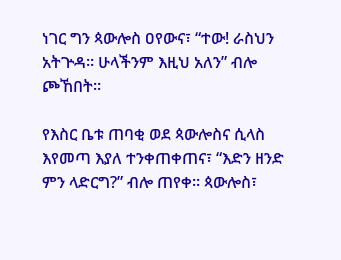ነገር ግን ጳውሎስ ዐየውና፣ “ተው! ራስህን አትጕዳ። ሁላችንም እዚህ አለን” ብሎ ጮኸበት።

የእስር ቤቱ ጠባቂ ወደ ጳውሎስና ሲላስ እየመጣ እያለ ተንቀጠቀጠና፣ “እድን ዘንድ ምን ላድርግ?” ብሎ ጠየቀ። ጳውሎስ፣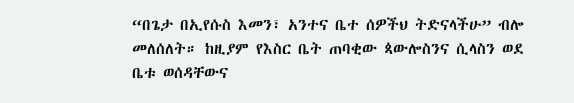“በጌታ በኢየሱስ እመን፣ አንተና ቤተ ሰዎችህ ትድናላችሁ” ብሎ መለሰለት። ከዚያም የእስር ቤት ጠባቂው ጳውሎስንና ሲላስን ወደ ቤቱ ወሰዳቸውና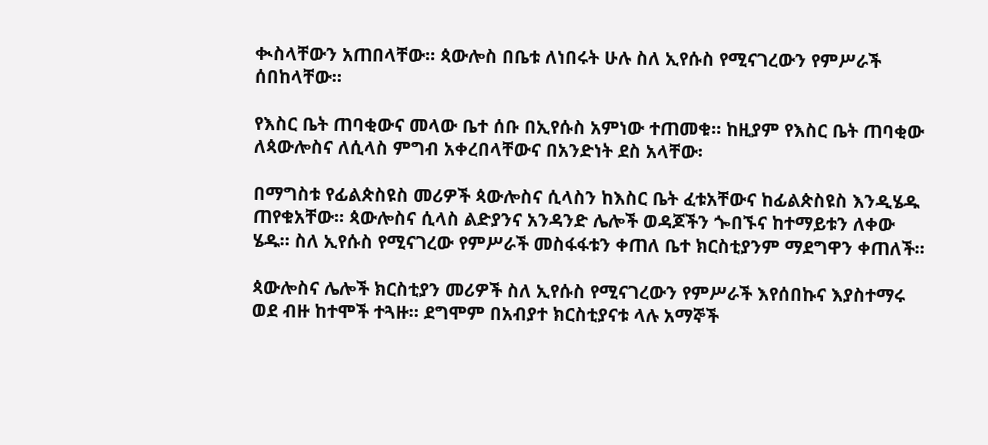ቊስላቸውን አጠበላቸው። ጳውሎስ በቤቱ ለነበሩት ሁሉ ስለ ኢየሱስ የሚናገረውን የምሥራች ሰበከላቸው።

የእስር ቤት ጠባቂውና መላው ቤተ ሰቡ በኢየሱስ አምነው ተጠመቁ። ከዚያም የእስር ቤት ጠባቂው ለጳውሎስና ለሲላስ ምግብ አቀረበላቸውና በአንድነት ደስ አላቸው፡

በማግስቱ የፊልጵስዩስ መሪዎች ጳውሎስና ሲላስን ከእስር ቤት ፈቱአቸውና ከፊልጵስዩስ እንዲሄዱ ጠየቁአቸው። ጳውሎስና ሲላስ ልድያንና አንዳንድ ሌሎች ወዳጆችን ጐበኙና ከተማይቱን ለቀው ሄዱ። ስለ ኢየሱስ የሚናገረው የምሥራች መስፋፋቱን ቀጠለ ቤተ ክርስቲያንም ማደግዋን ቀጠለች።

ጳውሎስና ሌሎች ክርስቲያን መሪዎች ስለ ኢየሱስ የሚናገረውን የምሥራች እየሰበኩና እያስተማሩ ወደ ብዙ ከተሞች ተጓዙ። ደግሞም በአብያተ ክርስቲያናቱ ላሉ አማኞች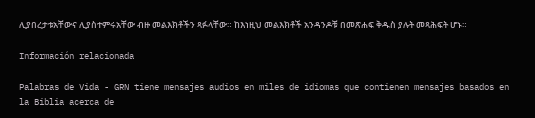ሊያበረታቱአቸውና ሊያስተምሩአቸው ብዙ መልእክቶችን ጻፉላቸው። ከእነዚህ መልእክቶች አንዳንዶቹ በመጽሐፍ ቅዱስ ያሉት መጻሕፍት ሆኑ።

Información relacionada

Palabras de Vida - GRN tiene mensajes audios en miles de idiomas que contienen mensajes basados en la Biblia acerca de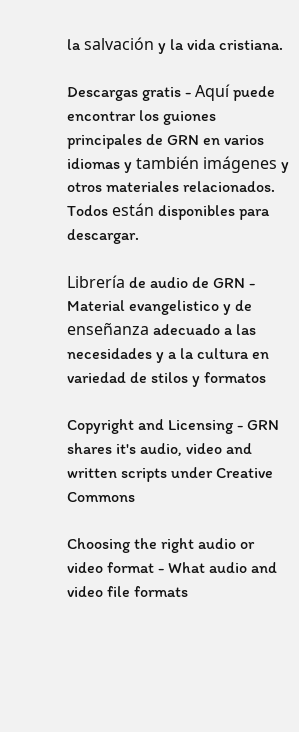la salvación y la vida cristiana.

Descargas gratis - Aquí puede encontrar los guiones principales de GRN en varios idiomas y también imágenes y otros materiales relacionados. Todos están disponibles para descargar.

Librería de audio de GRN - Material evangelistico y de enseñanza adecuado a las necesidades y a la cultura en variedad de stilos y formatos

Copyright and Licensing - GRN shares it's audio, video and written scripts under Creative Commons

Choosing the right audio or video format - What audio and video file formats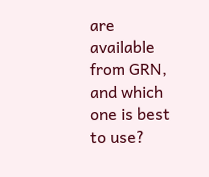are available from GRN, and which one is best to use?